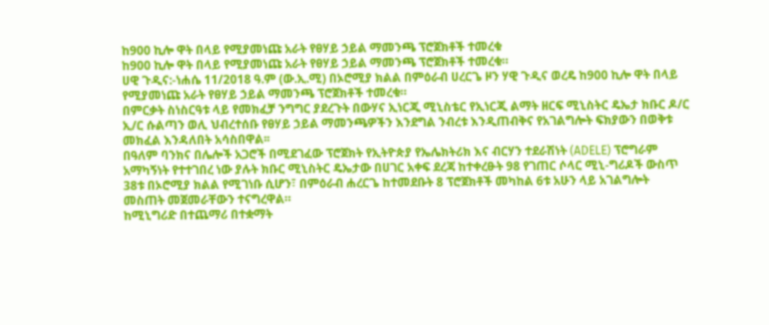ከ900 ኪሎ ዋት በላይ የሚያመነጩ አራት የፀሃይ ኃይል ማመንጫ ፕሮጀክቶች ተመረቁ
ከ900 ኪሎ ዋት በላይ የሚያመነጩ አራት የፀሃይ ኃይል ማመንጫ ፕሮጀክቶች ተመረቁ።
ሀዊ ጉዲና:-ነሐሴ 11/2018 ዓ.ም (ው.ኢ.ሚ) በኦሮሚያ ክልል በምዕራብ ሀረርጌ ዞን ሃዊ ጉዲና ወረዴ ከ900 ኪሎ ዋት በላይ የሚያመነጩ አራት የፀሃይ ኃይል ማመንጫ ፕሮጀክቶች ተመረቁ።
በምርቃት ስነስርዓቱ ላይ የመክፈቻ ንግግር ያደረጉት በውሃና ኢነርጂ ሚኒስቴር የኢነርጂ ልማት ዘርፍ ሚኒስትር ዴኤታ ክቡር ዶ/ር ኢ/ር ሱልጣን ወሊ ህብረተሰቡ የፀሃይ ኃይል ማመንጫዎችን እንደግል ንብረቱ እንዲጠብቅና የአገልግሎት ፍክያውን በወቅቱ መክፈል እንዳለበት አሳስበዋል፡፡
በዓለም ባንክና በሌሎች አጋሮች በሚደገፈው ፕሮጀክት የኢትዮጵያ የኤሌክትሪክ እና ብርሃን ተደራሽነት (ADELE) ፕሮግራም አማካኝነት የተተገበረ ነው ያሉት ክቡር ሚኒስትር ዴኤታው በሀገር አቀፍ ደረጃ ከተቀረፁት 98 የገጠር ሶላር ሚኒ-ግሪዶች ውስጥ 38ቱ በኦሮሚያ ክልል የሚገነቡ ሲሆን፣ በምዕራብ ሐረርጌ ከተመደቡት 8 ፕሮጀክቶች መካከል 6ቱ አሁን ላይ አገልግሎት መስጠት መጀመራቸውን ተናግረዋል።
ከሚኒግሪድ በተጨማሪ በተቋማት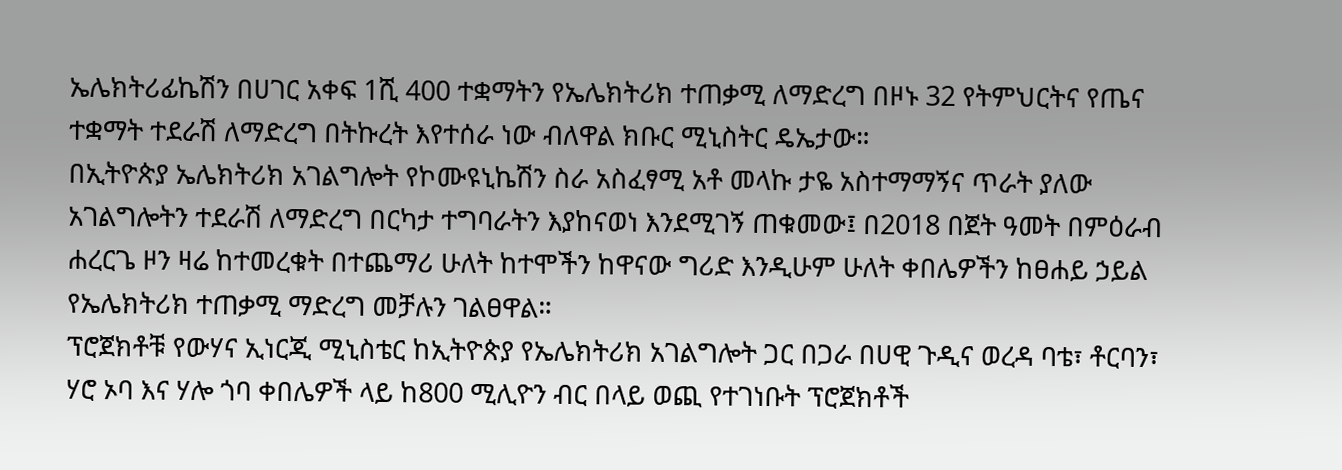ኤሌክትሪፊኬሽን በሀገር አቀፍ 1ሺ 400 ተቋማትን የኤሌክትሪክ ተጠቃሚ ለማድረግ በዞኑ 32 የትምህርትና የጤና ተቋማት ተደራሽ ለማድረግ በትኩረት እየተሰራ ነው ብለዋል ክቡር ሚኒስትር ዴኤታው።
በኢትዮጵያ ኤሌክትሪክ አገልግሎት የኮሙዩኒኬሽን ስራ አስፈፃሚ አቶ መላኩ ታዬ አስተማማኝና ጥራት ያለው አገልግሎትን ተደራሽ ለማድረግ በርካታ ተግባራትን እያከናወነ እንደሚገኝ ጠቁመው፤ በ2018 በጀት ዓመት በምዕራብ ሐረርጌ ዞን ዛሬ ከተመረቁት በተጨማሪ ሁለት ከተሞችን ከዋናው ግሪድ እንዲሁም ሁለት ቀበሌዎችን ከፀሐይ ኃይል የኤሌክትሪክ ተጠቃሚ ማድረግ መቻሉን ገልፀዋል።
ፕሮጀክቶቹ የውሃና ኢነርጂ ሚኒስቴር ከኢትዮጵያ የኤሌክትሪክ አገልግሎት ጋር በጋራ በሀዊ ጉዲና ወረዳ ባቴ፣ ቶርባን፣ ሃሮ ኦባ እና ሃሎ ጎባ ቀበሌዎች ላይ ከ800 ሚሊዮን ብር በላይ ወጪ የተገነቡት ፕሮጀክቶች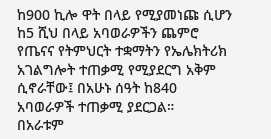ከ900 ኪሎ ዋት በላይ የሚያመነጩ ሲሆን ከ5 ሺህ በላይ አባወራዎችን ጨምሮ የጤናና የትምህርት ተቋማትን የኤሌክትሪክ አገልግሎት ተጠቃሚ የሚያደርግ አቅም ሲኖራቸው፤ በአሁኑ ሰዓት ከ840 አባወራዎች ተጠቃሚ ያደርጋል።
በአራቱም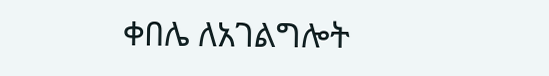ቀበሌ ለአገልግሎት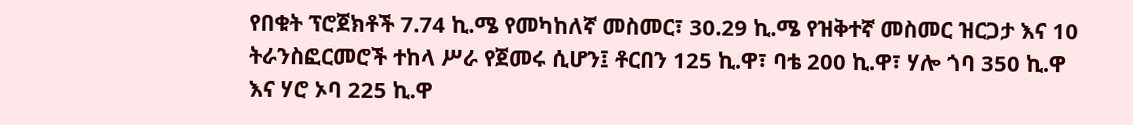የበቁት ፕሮጀክቶች 7.74 ኪ.ሜ የመካከለኛ መስመር፣ 30.29 ኪ.ሜ የዝቅተኛ መስመር ዝርጋታ እና 10 ትራንስፎርመሮች ተከላ ሥራ የጀመሩ ሲሆን፤ ቶርበን 125 ኪ.ዋ፣ ባቴ 200 ኪ.ዋ፣ ሃሎ ጎባ 350 ኪ.ዋ እና ሃሮ ኦባ 225 ኪ.ዋ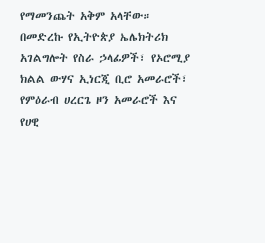የማመንጨት አቅም አላቸው።
በመድረኩ የኢትዮጵያ ኤሌክትሪክ አገልግሎት የስራ ኃላፊዎች፣ የኦሮሚያ ክልል ውሃና ኢነርጂ ቢሮ አመራሮች፣ የምዕራብ ሀረርጌ ዞን አመራሮች እና የሀዊ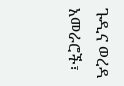ጉዲና ወረዳ አመራሮች፣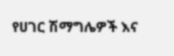የሀገር ሽማግሌዎች እና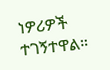ነዎሪዎች ተገኝተዋል።